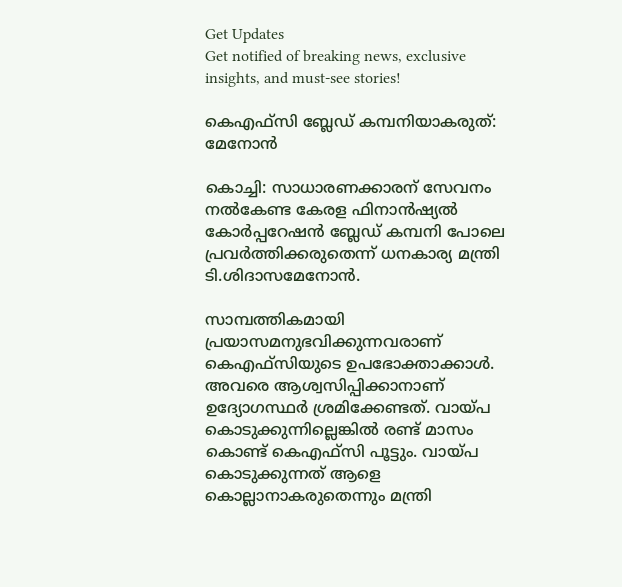Get Updates
Get notified of breaking news, exclusive insights, and must-see stories!

കെഎഫ്സി ബ്ലേഡ് കമ്പനിയാകരുത്: മേനോന്‍

കൊച്ചി: സാധാരണക്കാരന് സേവനം നല്‍കേണ്ട കേരള ഫിനാന്‍ഷ്യല്‍ കോര്‍പ്പറേഷന്‍ ബ്ലേഡ് കമ്പനി പോലെ പ്രവര്‍ത്തിക്കരുതെന്ന് ധനകാര്യ മന്ത്രി ടി.ശിദാസമേനോന്‍.

സാമ്പത്തികമായി പ്രയാസമനുഭവിക്കുന്നവരാണ് കെഎഫ്സിയുടെ ഉപഭോക്താക്കാള്‍. അവരെ ആശ്വസിപ്പിക്കാനാണ് ഉദ്യോഗസ്ഥര്‍ ശ്രമിക്കേണ്ടത്. വായ്പ കൊടുക്കുന്നില്ലെങ്കില്‍ രണ്ട് മാസം കൊണ്ട് കെഎഫ്സി പൂട്ടും. വായ്പ കൊടുക്കുന്നത് ആളെ കൊല്ലാനാകരുതെന്നും മന്ത്രി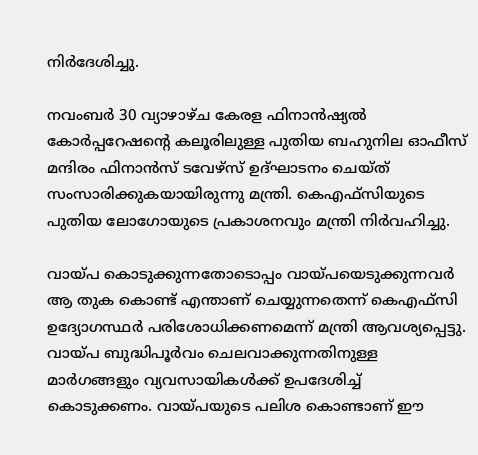നിര്‍ദേശിച്ചു.

നവംബര്‍ 30 വ്യാഴാഴ്ച കേരള ഫിനാന്‍ഷ്യല്‍ കോര്‍പ്പറേഷന്റെ കലൂരിലുള്ള പുതിയ ബഹുനില ഓഫീസ് മന്ദിരം ഫിനാന്‍സ് ടവേഴ്സ് ഉദ്ഘാടനം ചെയ്ത് സംസാരിക്കുകയായിരുന്നു മന്ത്രി. കെഎഫ്സിയുടെ പുതിയ ലോഗോയുടെ പ്രകാശനവും മന്ത്രി നിര്‍വഹിച്ചു.

വായ്പ കൊടുക്കുന്നതോടൊപ്പം വായ്പയെടുക്കുന്നവര്‍ ആ തുക കൊണ്ട് എന്താണ് ചെയ്യുന്നതെന്ന് കെഎഫ്സി ഉദ്യോഗസ്ഥര്‍ പരിശോധിക്കണമെന്ന് മന്ത്രി ആവശ്യപ്പെട്ടു. വായ്പ ബുദ്ധിപൂര്‍വം ചെലവാക്കുന്നതിനുള്ള മാര്‍ഗങ്ങളും വ്യവസായികള്‍ക്ക് ഉപദേശിച്ച് കൊടുക്കണം. വായ്പയുടെ പലിശ കൊണ്ടാണ് ഈ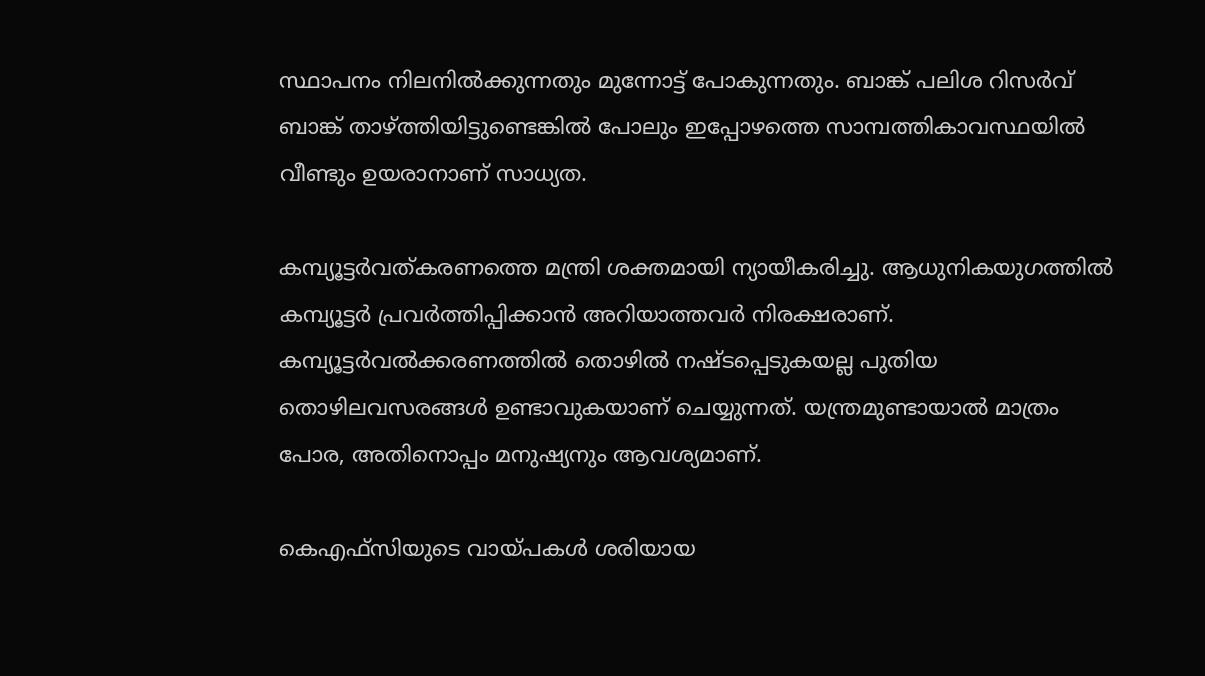സ്ഥാപനം നിലനില്‍ക്കുന്നതും മുന്നോട്ട് പോകുന്നതും. ബാങ്ക് പലിശ റിസര്‍വ് ബാങ്ക് താഴ്ത്തിയിട്ടുണ്ടെങ്കില്‍ പോലും ഇപ്പോഴത്തെ സാമ്പത്തികാവസ്ഥയില്‍ വീണ്ടും ഉയരാനാണ് സാധ്യത.

കമ്പ്യൂട്ടര്‍വത്കരണത്തെ മന്ത്രി ശക്തമായി ന്യായീകരിച്ചു. ആധുനികയുഗത്തില്‍ കമ്പ്യൂട്ടര്‍ പ്രവര്‍ത്തിപ്പിക്കാന്‍ അറിയാത്തവര്‍ നിരക്ഷരാണ്. കമ്പ്യൂട്ടര്‍വല്‍ക്കരണത്തില്‍ തൊഴില്‍ നഷ്ടപ്പെടുകയല്ല പുതിയ തൊഴിലവസരങ്ങള്‍ ഉണ്ടാവുകയാണ് ചെയ്യുന്നത്. യന്ത്രമുണ്ടായാല്‍ മാത്രം പോര, അതിനൊപ്പം മനുഷ്യനും ആവശ്യമാണ്.

കെഎഫ്സിയുടെ വായ്പകള്‍ ശരിയായ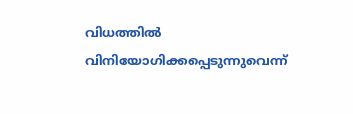വിധത്തില്‍ വിനിയോഗിക്കപ്പെടുന്നുവെന്ന്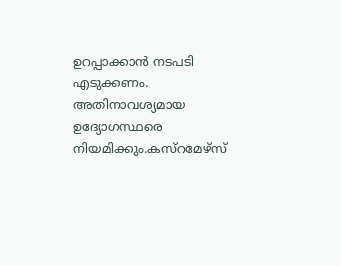ഉറപ്പാക്കാന്‍ നടപടി എടുക്കണം. അതിനാവശ്യമായ ഉദ്യോഗസ്ഥരെ നിയമിക്കും.കസ്റമേഴ്സ്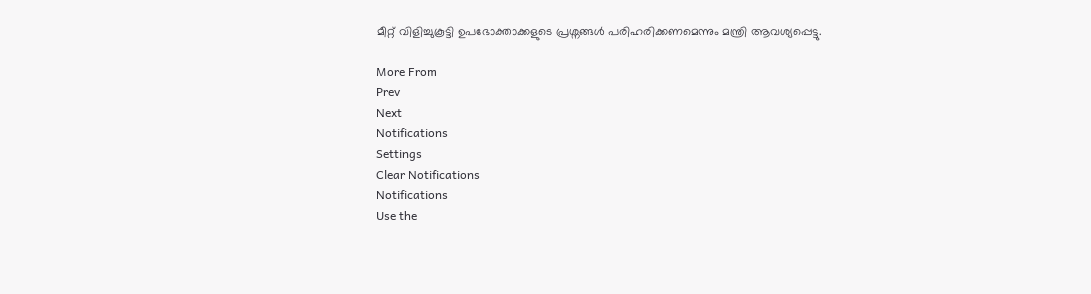മീറ്റ് വിളിച്ചുകൂട്ടി ഉപഭോക്താക്കളുടെ പ്രശ്നങ്ങള്‍ പരിഹരിക്കണമെന്നും മന്ത്രി ആവശ്യപ്പെട്ടു.

More From
Prev
Next
Notifications
Settings
Clear Notifications
Notifications
Use the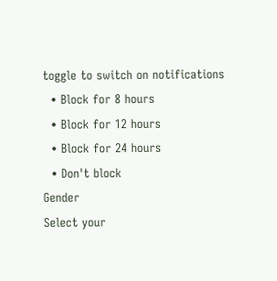toggle to switch on notifications
  • Block for 8 hours
  • Block for 12 hours
  • Block for 24 hours
  • Don't block
Gender
Select your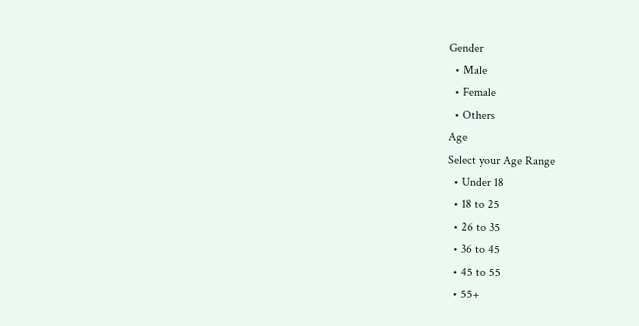Gender
  • Male
  • Female
  • Others
Age
Select your Age Range
  • Under 18
  • 18 to 25
  • 26 to 35
  • 36 to 45
  • 45 to 55
  • 55+